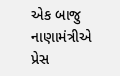એક બાજુ નાણામંત્રીએ પ્રેસ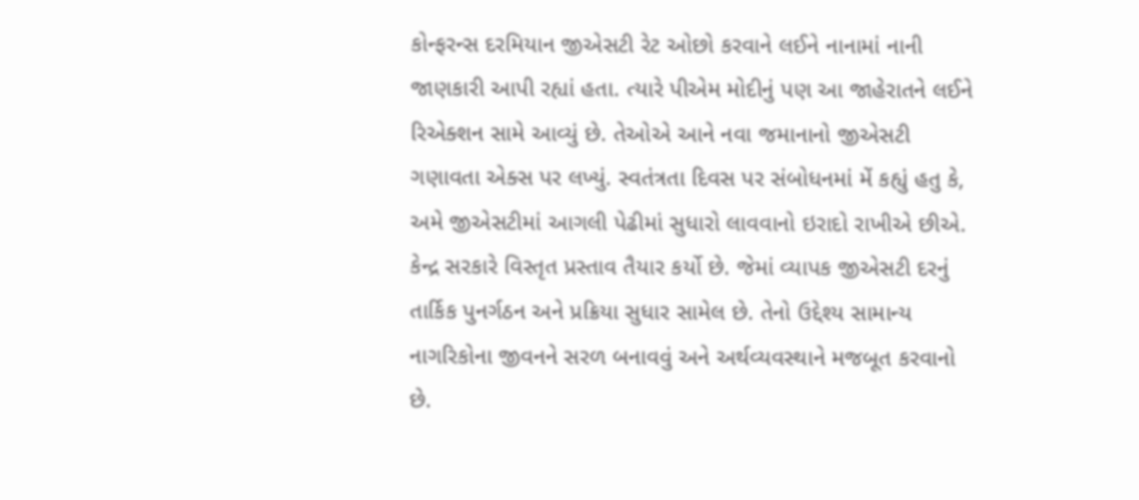કોન્ફરન્સ દરમિયાન જીએસટી રેટ ઓછો કરવાને લઈને નાનામાં નાની જાણકારી આપી રહ્યાં હતા. ત્યારે પીએમ મોદીનું પણ આ જાહેરાતને લઈને રિએક્શન સામે આવ્યું છે. તેઓએ આને નવા જમાનાનો જીએસટી ગણાવતા એક્સ પર લખ્યું. સ્વતંત્રતા દિવસ પર સંબોધનમાં મેં કહ્યું હતુ કે, અમે જીએસટીમાં આગલી પેઢીમાં સુધારો લાવવાનો ઇરાદો રાખીએ છીએ. કેન્દ્ર સરકારે વિસ્તૃત પ્રસ્તાવ તૈયાર કર્યો છે. જેમાં વ્યાપક જીએસટી દરનું તાર્કિક પુનર્ગઠન અને પ્રક્રિયા સુધાર સામેલ છે. તેનો ઉદ્દેશ્ય સામાન્ય નાગરિકોના જીવનને સરળ બનાવવું અને અર્થવ્યવસ્થાને મજબૂત કરવાનો છે.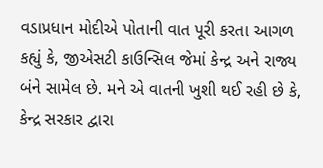વડાપ્રધાન મોદીએ પોતાની વાત પૂરી કરતા આગળ કહ્યું કે, જીએસટી કાઉન્સિલ જેમાં કેન્દ્ર અને રાજ્ય બંને સામેલ છે. મને એ વાતની ખુશી થઈ રહી છે કે, કેન્દ્ર સરકાર દ્વારા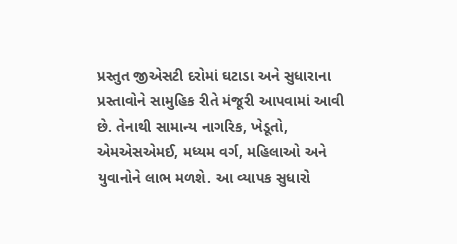પ્રસ્તુત જીએસટી દરોમાં ઘટાડા અને સુધારાના પ્રસ્તાવોને સામુહિક રીતે મંજૂરી આપવામાં આવી છે. તેનાથી સામાન્ય નાગરિક, ખેડૂતો, એમએસએમઈ, મધ્યમ વર્ગ, મહિલાઓ અને યુવાનોને લાભ મળશે. આ વ્યાપક સુધારો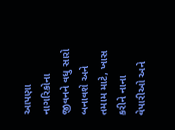આપણા નાગરિકોના જીવનને વધુ સારો બનાવશે અને તમામ માટે, ખાસ કરીને નાના વેપારીઓ અને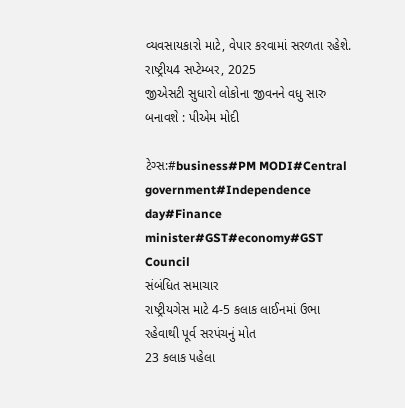વ્યવસાયકારો માટે, વેપાર કરવામાં સરળતા રહેશે.
રાષ્ટ્રીય4 સપ્ટેમ્બર, 2025
જીએસટી સુધારો લોકોના જીવનને વધુ સારુ બનાવશે : પીએમ મોદી

ટેગ્સ:#business#PM MODI#Central government#Independence day#Finance minister#GST#economy#GST Council
સંબંધિત સમાચાર
રાષ્ટ્રીયગેસ માટે 4-5 કલાક લાઈનમાં ઉભા રહેવાથી પૂર્વ સરપંચનું મોત
23 કલાક પહેલા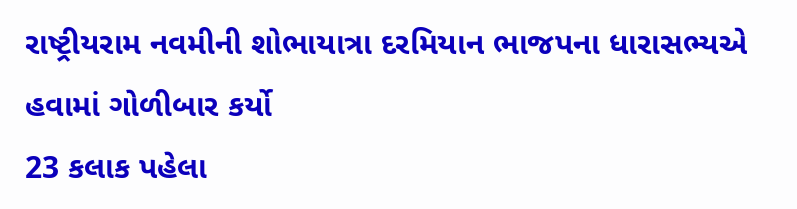રાષ્ટ્રીયરામ નવમીની શોભાયાત્રા દરમિયાન ભાજપના ધારાસભ્યએ હવામાં ગોળીબાર કર્યો
23 કલાક પહેલા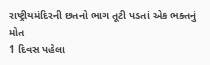રાષ્ટ્રીયમંદિરની છતનો ભાગ તૂટી પડતાં એક ભક્તનું મોત
1 દિવસ પહેલા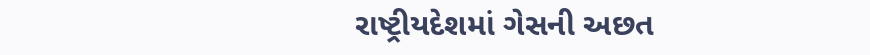રાષ્ટ્રીયદેશમાં ગેસની અછત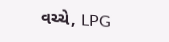વચ્ચે, LPG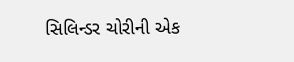સિલિન્ડર ચોરીની એક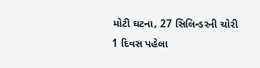મોટી ઘટના, 27 સિલિન્ડરની ચોરી
1 દિવસ પહેલા